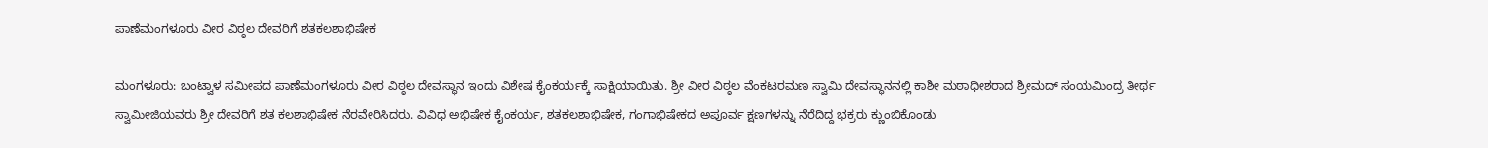ಪಾಣೆಮಂಗಳೂರು ವೀರ ವಿಠ್ಠಲ ದೇವರಿಗೆ ಶತಕಲಶಾಭಿಷೇಕ

ಮಂಗಳೂರು: ಬಂಟ್ವಾಳ ಸಮೀಪದ ಪಾಣೆಮಂಗಳೂರು ವೀರ ವಿಠ್ಠಲ ದೇವಸ್ಥಾನ ಇಂದು ವಿಶೇಷ ಕೈಂಕರ್ಯಕ್ಕೆ ಸಾಕ್ಷಿಯಾಯಿತು. ಶ್ರೀ ವೀರ ವಿಠ್ಠಲ ವೆಂಕಟರಮಣ ಸ್ವಾಮಿ ದೇವಸ್ಥಾನನಲ್ಲಿ ಕಾಶೀ ಮಠಾಧೀಶರಾದ ಶ್ರೀಮದ್ ಸಂಯಮಿಂದ್ರ ತೀರ್ಥ ಸ್ವಾಮೀಜಿಯವರು ಶ್ರೀ ದೇವರಿಗೆ ಶತ ಕಲಶಾಭಿಷೇಕ ನೆರವೇರಿಸಿದರು. ವಿವಿಧ ಅಭಿಷೇಕ ಕೈಂಕರ್ಯ, ಶತಕಲಶಾಭಿಷೇಕ, ಗಂಗಾಭಿಷೇಕದ ಅಪೂರ್ವ ಕ್ಷಣಗಳನ್ನು ನೆರೆದಿದ್ದ ಭಕ್ರರು ಕ್ಣುಂಬಿಕೊಂಡು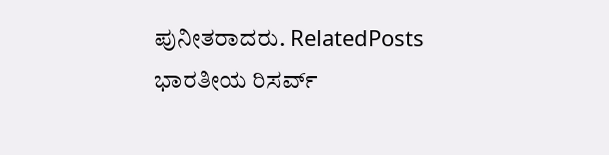ಪುನೀತರಾದರು. RelatedPosts ಭಾರತೀಯ ರಿಸರ್ವ್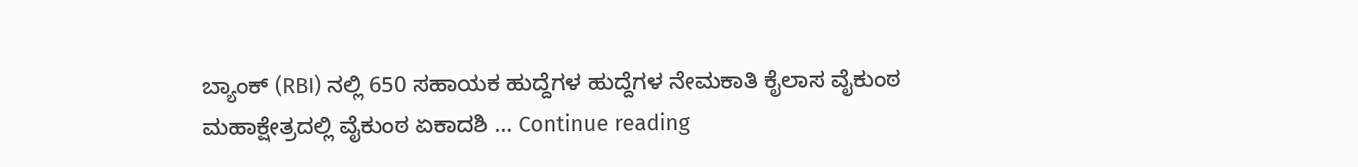ಬ್ಯಾಂಕ್ (RBI) ನಲ್ಲಿ 650 ಸಹಾಯಕ ಹುದ್ದೆಗಳ ಹುದ್ದೆಗಳ ನೇಮಕಾತಿ ಕೈಲಾಸ ವೈಕುಂಠ ಮಹಾಕ್ಷೇತ್ರದಲ್ಲಿ ವೈಕುಂಠ ಏಕಾದಶಿ … Continue reading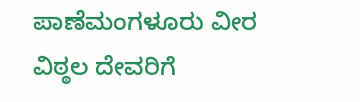ಪಾಣೆಮಂಗಳೂರು ವೀರ ವಿಠ್ಠಲ ದೇವರಿಗೆ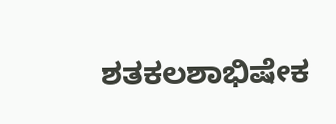ಶತಕಲಶಾಭಿಷೇಕ